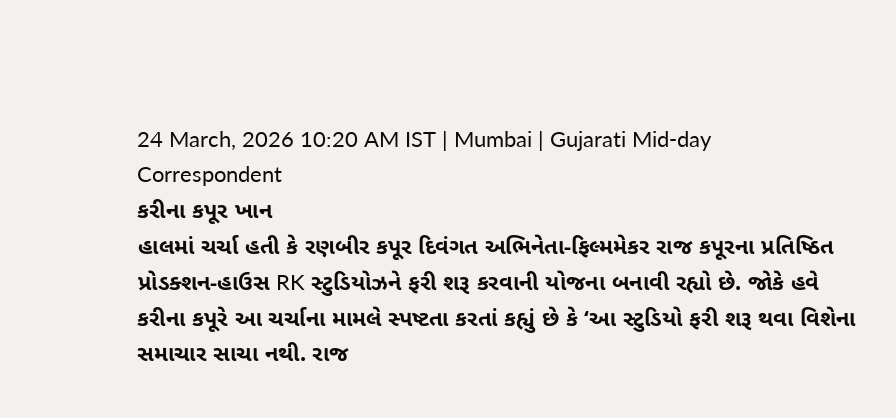24 March, 2026 10:20 AM IST | Mumbai | Gujarati Mid-day Correspondent
કરીના કપૂર ખાન
હાલમાં ચર્ચા હતી કે રણબીર કપૂર દિવંગત અભિનેતા-ફિલ્મમેકર રાજ કપૂરના પ્રતિષ્ઠિત પ્રોડક્શન-હાઉસ RK સ્ટુડિયોઝને ફરી શરૂ કરવાની યોજના બનાવી રહ્યો છે. જોકે હવે કરીના કપૂરે આ ચર્ચાના મામલે સ્પષ્ટતા કરતાં કહ્યું છે કે ‘આ સ્ટુડિયો ફરી શરૂ થવા વિશેના સમાચાર સાચા નથી. રાજ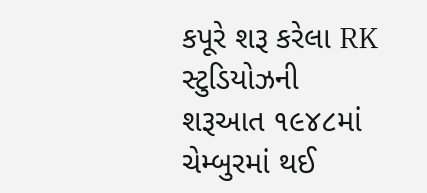કપૂરે શરૂ કરેલા RK સ્ટુડિયોઝની શરૂઆત ૧૯૪૮માં ચેમ્બુરમાં થઈ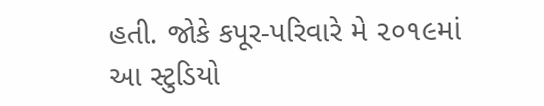હતી. જોકે કપૂર-પરિવારે મે ૨૦૧૯માં આ સ્ટુડિયો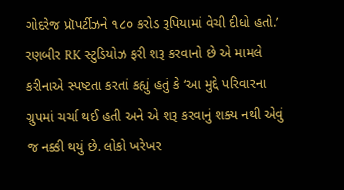ગોદરેજ પ્રૉપર્ટીઝને ૧૮૦ કરોડ રૂપિયામાં વેચી દીધો હતો.’
રણબીર RK સ્ટુડિયોઝ ફરી શરૂ કરવાનો છે એ મામલે કરીનાએ સ્પષ્ટતા કરતાં કહ્યું હતું કે ‘આ મુદ્દે પરિવારના ગ્રુપમાં ચર્ચા થઈ હતી અને એ શરૂ કરવાનું શક્ય નથી એવું જ નક્કી થયું છે. લોકો ખરેખર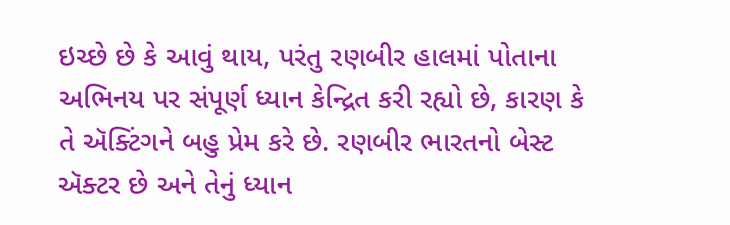ઇચ્છે છે કે આવું થાય, પરંતુ રણબીર હાલમાં પોતાના અભિનય પર સંપૂર્ણ ધ્યાન કેન્દ્રિત કરી રહ્યો છે, કારણ કે તે ઍક્ટિંગને બહુ પ્રેમ કરે છે. રણબીર ભારતનો બેસ્ટ ઍક્ટર છે અને તેનું ધ્યાન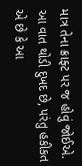માત્ર તેના ક્રાફ્ટ પર જ હોવું જોઈએ. આ વાત થોડી દુખદ છે, પરંતુ હકીકત એ છે કે આ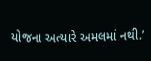યોજના અત્યારે અમલમાં નથી.’